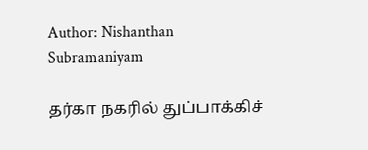Author: Nishanthan Subramaniyam

தர்கா நகரில் துப்பாக்கிச்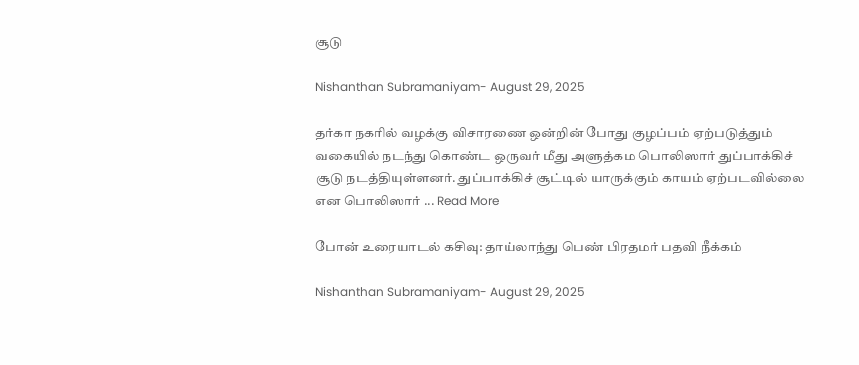சூடு

Nishanthan Subramaniyam- August 29, 2025

தர்கா நகரில் வழக்கு விசாரணை ஒன்றின் போது குழப்பம் ஏற்படுத்தும் வகையில் நடந்து கொண்ட ஒருவர் மீது அளுத்கம பொலிஸார் துப்பாக்கிச் சூடு நடத்தியுள்ளனர். துப்பாக்கிச் சூட்டில் யாருக்கும் காயம் ஏற்படவில்லை என பொலிஸார் ... Read More

போன் உரையாடல் கசிவு: தாய்லாந்து பெண் பிரதமர் பதவி நீக்கம்

Nishanthan Subramaniyam- August 29, 2025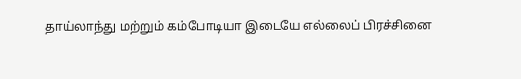தாய்லாந்து மற்றும் கம்போடியா இடையே எல்லைப் பிரச்சினை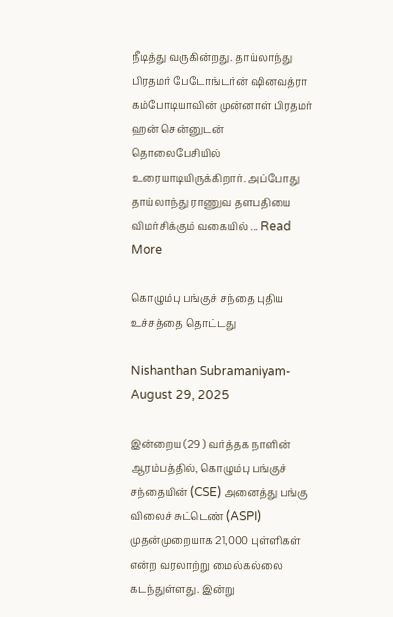நீடித்து வருகின்றது. தாய்லாந்து பிரதமர் பேடோங்டர்ன் ஷினவத்ரா கம்போடியாவின் முன்னாள் பிரதமர் ஹன் சென்னுடன் தொலைபேசியில் உரையாடியிருக்கிறார். அப்போது தாய்லாந்து ராணுவ தளபதியை விமர்சிக்கும் வகையில் ... Read More

கொழும்பு பங்குச் சந்தை புதிய உச்சத்தை தொட்டது

Nishanthan Subramaniyam- August 29, 2025

இன்றைய (29 ) வர்த்தக நாளின் ஆரம்பத்தில், கொழும்பு பங்குச் சந்தையின் (CSE) அனைத்து பங்கு விலைச் சுட்டெண் (ASPI) முதன்முறையாக 21,000 புள்ளிகள் என்ற வரலாற்று மைல்கல்லை கடந்துள்ளது. இன்று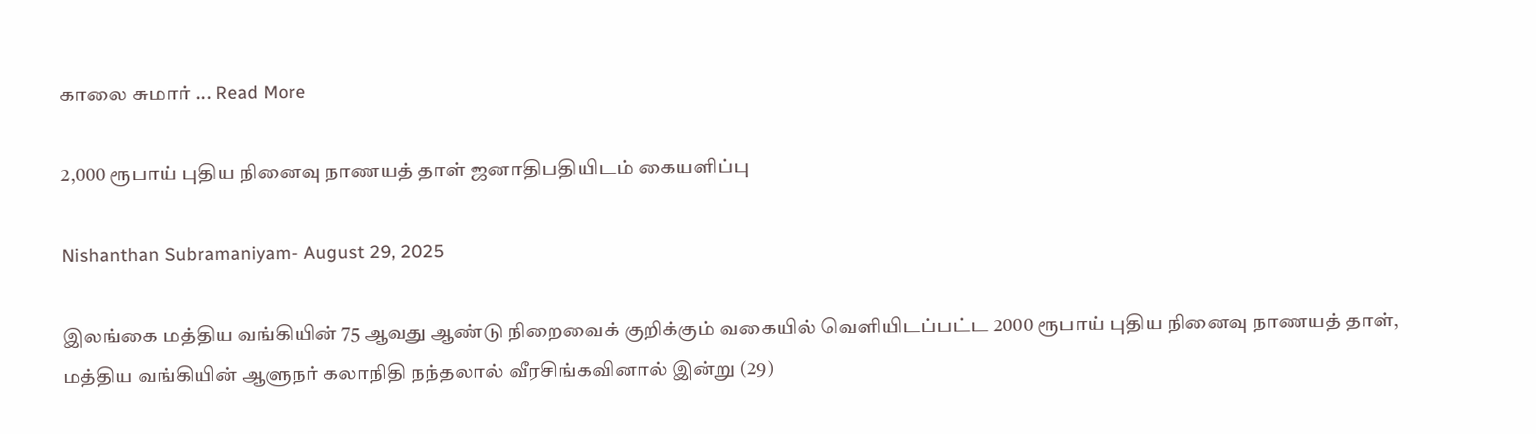காலை சுமார் ... Read More

2,000 ரூபாய் புதிய நினைவு நாணயத் தாள் ஜனாதிபதியிடம் கையளிப்பு

Nishanthan Subramaniyam- August 29, 2025

இலங்கை மத்திய வங்கியின் 75 ஆவது ஆண்டு நிறைவைக் குறிக்கும் வகையில் வெளியிடப்பட்ட 2000 ரூபாய் புதிய நினைவு நாணயத் தாள், மத்திய வங்கியின் ஆளுநர் கலாநிதி நந்தலால் வீரசிங்கவினால் இன்று (29)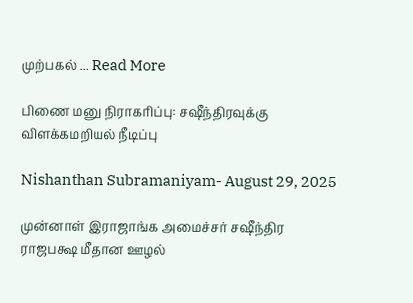முற்பகல் ... Read More

பிணை மனு நிராகரிப்பு: சஷீந்திரவுக்கு விளக்கமறியல் நீடிப்பு

Nishanthan Subramaniyam- August 29, 2025

முன்னாள் இராஜாங்க அமைச்சர் சஷீந்திர ராஜபக்ஷ மீதான ஊழல்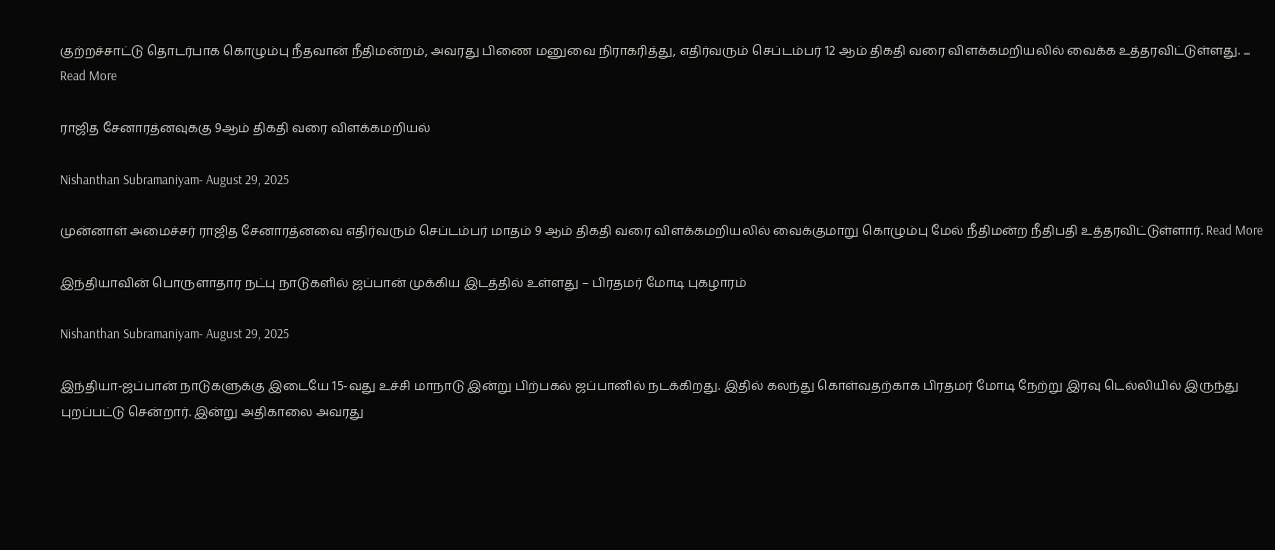குற்றச்சாட்டு தொடர்பாக கொழும்பு நீதவான் நீதிமன்றம், அவரது பிணை மனுவை நிராகரித்து, எதிர்வரும் செப்டம்பர் 12 ஆம் திகதி வரை விளக்கமறியலில் வைக்க உத்தரவிட்டுள்ளது. ... Read More

ராஜித சேனாரத்னவுககு 9ஆம் திகதி வரை விளக்கமறியல்

Nishanthan Subramaniyam- August 29, 2025

முன்னாள் அமைச்சர் ராஜித சேனாரத்னவை எதிர்வரும் செப்டம்பர் மாதம் 9 ஆம் திகதி வரை விளக்கமறியலில் வைக்குமாறு கொழும்பு மேல் நீதிமன்ற நீதிபதி உத்தரவிட்டுள்ளார். Read More

இந்தியாவின் பொருளாதார நட்பு நாடுகளில் ஜப்பான் முக்கிய இடத்தில் உள்ளது – பிரதமர் மோடி புகழாரம்

Nishanthan Subramaniyam- August 29, 2025

இந்தியா-ஜப்பான் நாடுகளுக்கு இடையே 15-வது உச்சி மாநாடு இன்று பிற்பகல் ஜப்பானில் நடக்கிறது. இதில் கலந்து கொள்வதற்காக பிரதமர் மோடி நேற்று இரவு டெல்லியில் இருந்து புறப்பட்டு சென்றார். இன்று அதிகாலை அவரது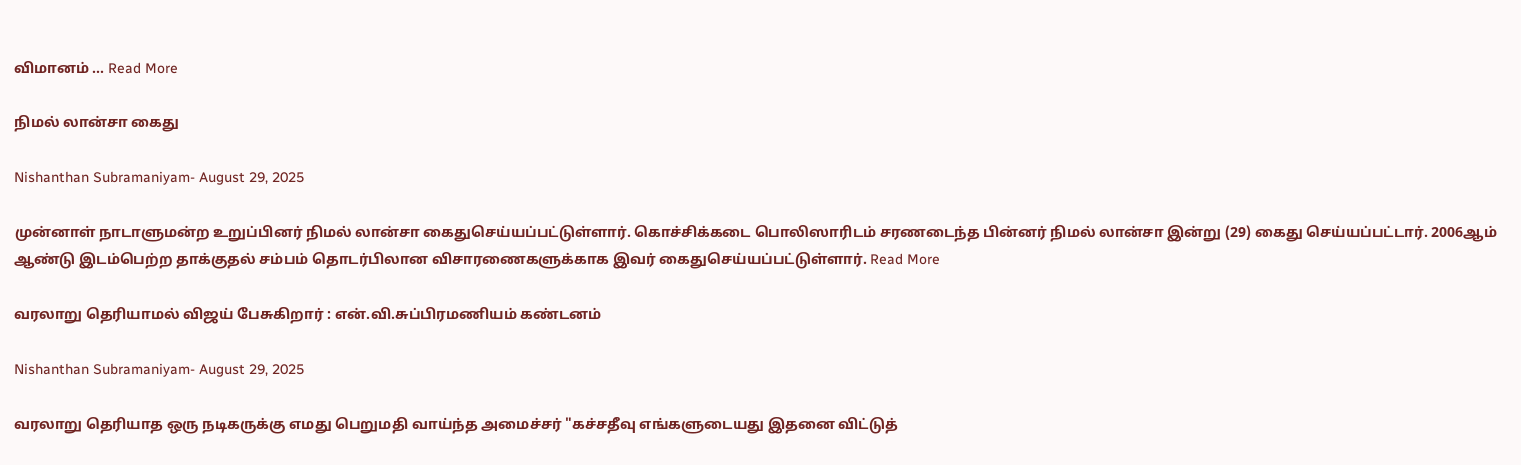விமானம் ... Read More

நிமல் லான்சா கைது

Nishanthan Subramaniyam- August 29, 2025

முன்னாள் நாடாளுமன்ற உறுப்பினர் நிமல் லான்சா கைதுசெய்யப்பட்டுள்ளார். கொச்சிக்கடை பொலிஸாரிடம் சரணடைந்த பின்னர் நிமல் லான்சா இன்று (29) கைது செய்யப்பட்டார். 2006ஆம் ஆண்டு இடம்பெற்ற தாக்குதல் சம்பம் தொடர்பிலான விசாரணைகளுக்காக இவர் கைதுசெய்யப்பட்டுள்ளார். Read More

வரலாறு தெரியாமல் விஜய் பேசுகிறார் : என்.வி.சுப்பிரமணியம் கண்டனம்

Nishanthan Subramaniyam- August 29, 2025

வரலாறு தெரியாத ஒரு நடிகருக்கு எமது பெறுமதி வாய்ந்த அமைச்சர் "கச்சதீவு எங்களுடையது இதனை விட்டுத்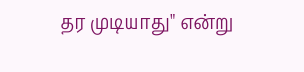தர முடியாது" என்று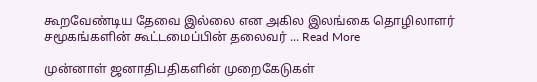கூறவேண்டிய தேவை இல்லை என அகில இலங்கை தொழிலாளர் சமூகங்களின் கூட்டமைப்பின் தலைவர் ... Read More

முன்னாள் ஜனாதிபதிகளின் முறைகேடுகள்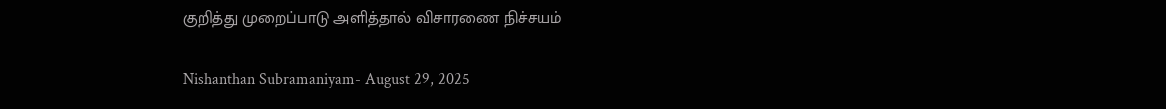குறித்து முறைப்பாடு அளித்தால் விசாரணை நிச்சயம்

Nishanthan Subramaniyam- August 29, 2025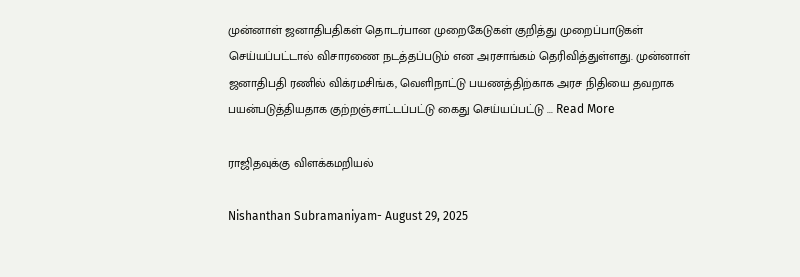முன்னாள் ஜனாதிபதிகள் தொடர்பான முறைகேடுகள் குறித்து முறைப்பாடுகள் செய்யப்பட்டால் விசாரணை நடத்தப்படும் என அரசாங்கம் தெரிவித்துள்ளது. முன்னாள் ஜனாதிபதி ரணில் விக்ரமசிங்க, வெளிநாட்டு பயணத்திற்காக அரச நிதியை தவறாக பயன்படுத்தியதாக குற்றஞ்சாட்டப்பட்டு கைது செய்யப்பட்டு ... Read More

ராஜிதவுக்கு விளக்கமறியல்

Nishanthan Subramaniyam- August 29, 2025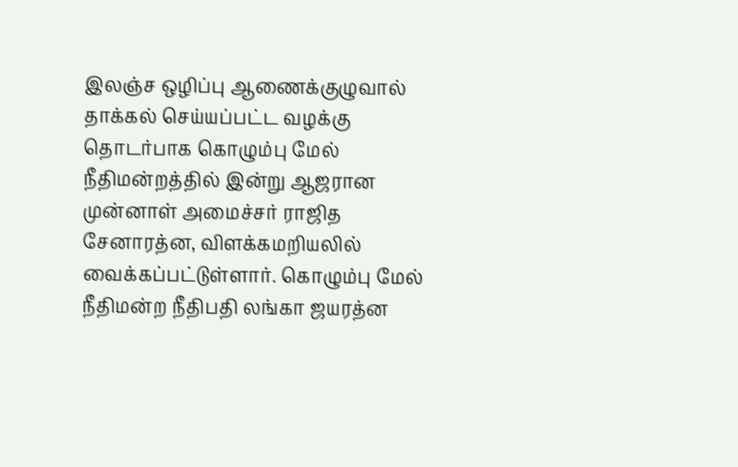இலஞ்ச ஒழிப்பு ஆணைக்குழுவால் தாக்கல் செய்யப்பட்ட வழக்கு தொடர்பாக கொழும்பு மேல் நீதிமன்றத்தில் இன்று ஆஜரான முன்னாள் அமைச்சர் ராஜித சேனாரத்ன, விளக்கமறியலில் வைக்கப்பட்டுள்ளார். கொழும்பு மேல் நீதிமன்ற நீதிபதி லங்கா ஜயரத்ன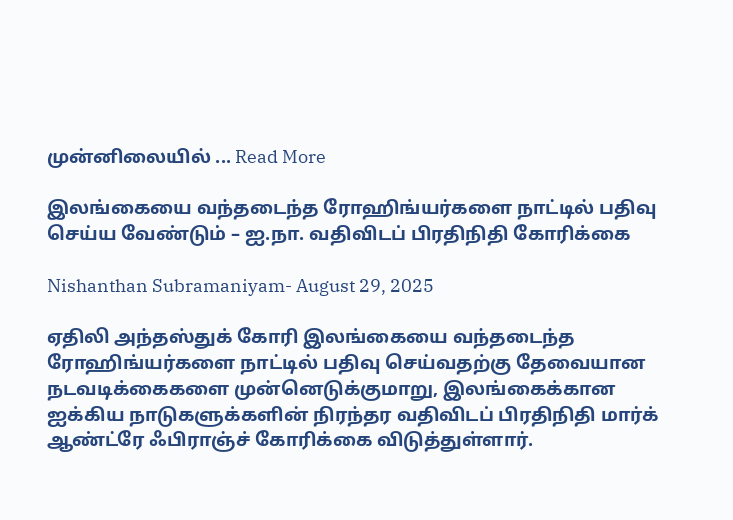முன்னிலையில் ... Read More

இலங்கையை வந்தடைந்த ரோஹிங்யர்களை நாட்டில் பதிவு செய்ய வேண்டும் – ஐ.நா. வதிவிடப் பிரதிநிதி கோரிக்கை

Nishanthan Subramaniyam- August 29, 2025

ஏதிலி அந்தஸ்துக் கோரி இலங்கையை வந்தடைந்த ரோஹிங்யர்களை நாட்டில் பதிவு செய்வதற்கு தேவையான நடவடிக்கைகளை முன்னெடுக்குமாறு, இலங்கைக்கான ஐக்கிய நாடுகளுக்களின் நிரந்தர வதிவிடப் பிரதிநிதி மார்க் ஆண்ட்ரே ஃபிராஞ்ச் கோரிக்கை விடுத்துள்ளார்.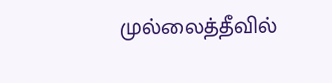முல்லைத்தீவில்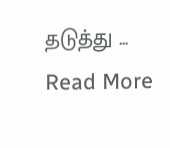தடுத்து ... Read More